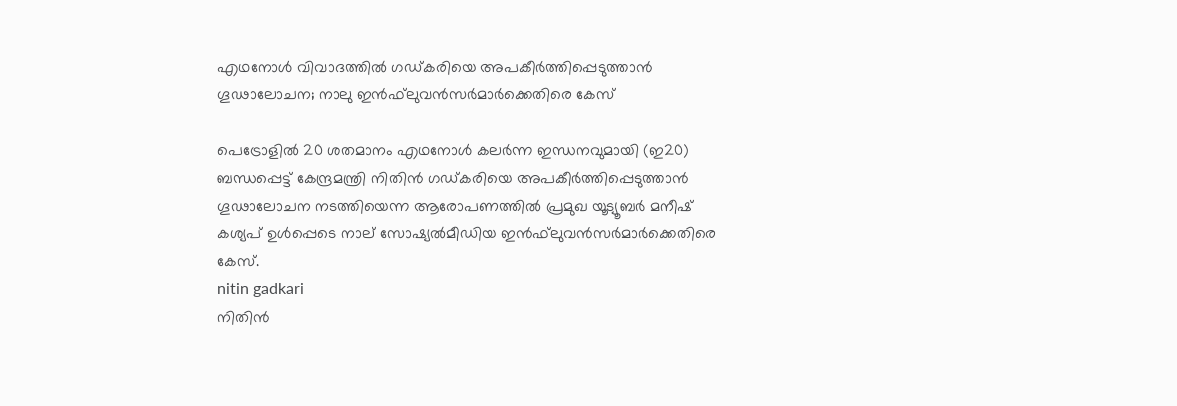എഥനോള്‍ വിവാദത്തില്‍ ഗഡ്കരിയെ അപകീര്‍ത്തിപ്പെടുത്താന്‍ ഗൂഢാലോചന; നാലു ഇന്‍ഫ്‌ലുവന്‍സര്‍മാര്‍ക്കെതിരെ കേസ്

പെട്രോളില്‍ 20 ശതമാനം എഥനോള്‍ കലര്‍ന്ന ഇന്ധനവുമായി (ഇ20) ബന്ധപ്പെട്ട് കേന്ദ്രമന്ത്രി നിതിന്‍ ഗഡ്കരിയെ അപകീര്‍ത്തിപ്പെടുത്താന്‍ ഗൂഢാലോചന നടത്തിയെന്ന ആരോപണത്തില്‍ പ്രമുഖ യൂട്യൂബര്‍ മനീഷ് കശ്യപ് ഉള്‍പ്പെടെ നാല് സോഷ്യല്‍മീഡിയ ഇന്‍ഫ്‌ലുവന്‍സര്‍മാര്‍ക്കെതിരെ കേസ്.
nitin gadkari
നിതിന്‍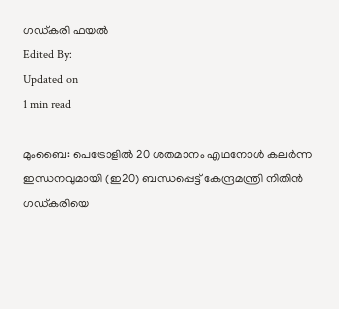ഗഡ്കരി ഫയല്‍
Edited By:
Updated on
1 min read

മുംബൈ: പെട്രോളില്‍ 20 ശതമാനം എഥനോള്‍ കലര്‍ന്ന ഇന്ധനവുമായി (ഇ20) ബന്ധപ്പെട്ട് കേന്ദ്രമന്ത്രി നിതിന്‍ ഗഡ്കരിയെ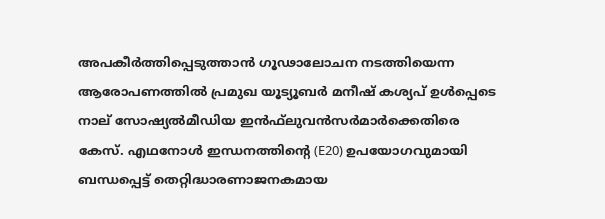അപകീര്‍ത്തിപ്പെടുത്താന്‍ ഗൂഢാലോചന നടത്തിയെന്ന ആരോപണത്തില്‍ പ്രമുഖ യൂട്യൂബര്‍ മനീഷ് കശ്യപ് ഉള്‍പ്പെടെ നാല് സോഷ്യല്‍മീഡിയ ഇന്‍ഫ്‌ലുവന്‍സര്‍മാര്‍ക്കെതിരെ കേസ്. എഥനോള്‍ ഇന്ധനത്തിന്റെ (E20) ഉപയോഗവുമായി ബന്ധപ്പെട്ട് തെറ്റിദ്ധാരണാജനകമായ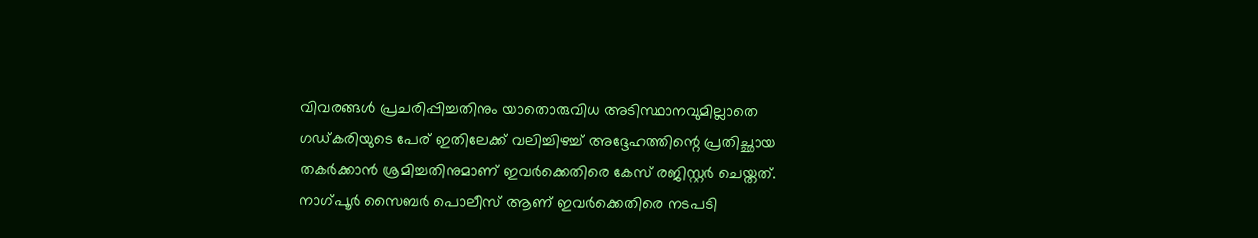വിവരങ്ങള്‍ പ്രചരിപ്പിച്ചതിനും യാതൊരുവിധ അടിസ്ഥാനവുമില്ലാതെ ഗഡ്കരിയുടെ പേര് ഇതിലേക്ക് വലിച്ചിഴച്ച് അദ്ദേഹത്തിന്റെ പ്രതിച്ഛായ തകര്‍ക്കാന്‍ ശ്രമിച്ചതിനുമാണ് ഇവര്‍ക്കെതിരെ കേസ് രജിസ്റ്റര്‍ ചെയ്തത്. നാഗ്പൂര്‍ സൈബര്‍ പൊലീസ് ആണ് ഇവര്‍ക്കെതിരെ നടപടി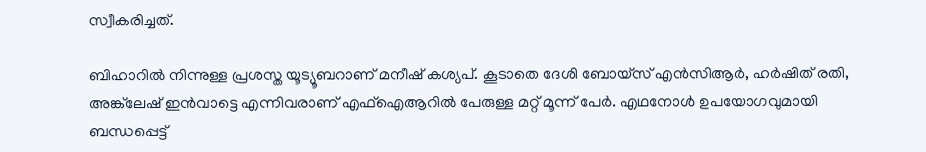സ്വീകരിച്ചത്.

ബിഹാറില്‍ നിന്നുള്ള പ്രശസ്ത യൂട്യൂബറാണ് മനീഷ് കശ്യപ്. കൂടാതെ ദേശി ബോയ്‌സ് എന്‍സിആര്‍, ഹര്‍ഷിത് രതി, അങ്ക്‌ലേഷ് ഇന്‍വാട്ടെ എന്നിവരാണ് എഫ്‌ഐആറില്‍ പേരുള്ള മറ്റ് മൂന്ന് പേര്‍. എഥനോള്‍ ഉപയോഗവുമായി ബന്ധപ്പെട്ട്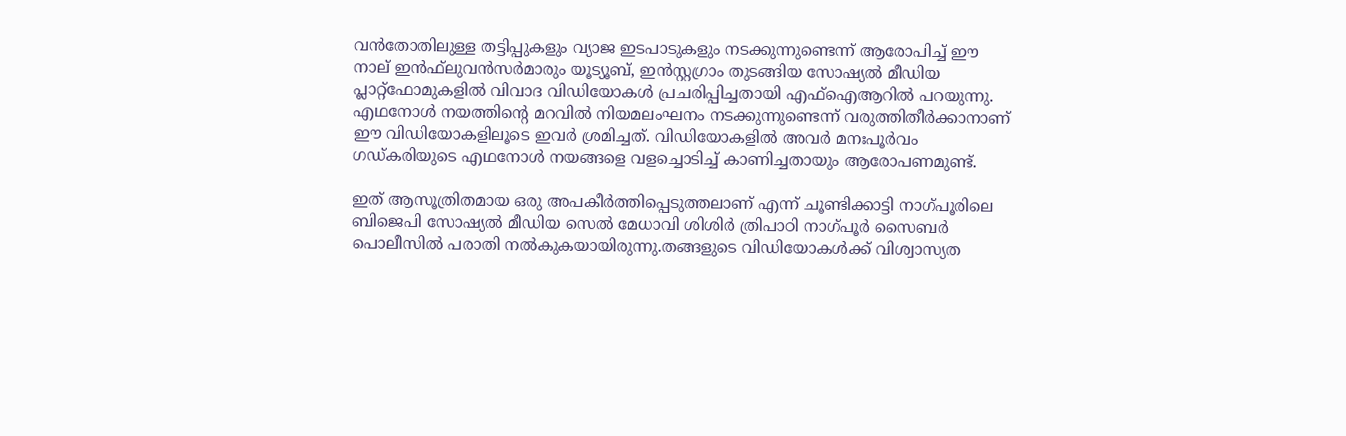വന്‍തോതിലുള്ള തട്ടിപ്പുകളും വ്യാജ ഇടപാടുകളും നടക്കുന്നുണ്ടെന്ന് ആരോപിച്ച് ഈ നാല് ഇന്‍ഫ്‌ലുവന്‍സര്‍മാരും യൂട്യൂബ്, ഇന്‍സ്റ്റഗ്രാം തുടങ്ങിയ സോഷ്യല്‍ മീഡിയ പ്ലാറ്റ്ഫോമുകളില്‍ വിവാദ വിഡിയോകള്‍ പ്രചരിപ്പിച്ചതായി എഫ്‌ഐആറില്‍ പറയുന്നു. എഥനോള്‍ നയത്തിന്റെ മറവില്‍ നിയമലംഘനം നടക്കുന്നുണ്ടെന്ന് വരുത്തിതീര്‍ക്കാനാണ് ഈ വിഡിയോകളിലൂടെ ഇവര്‍ ശ്രമിച്ചത്. വിഡിയോകളില്‍ അവര്‍ മനഃപൂര്‍വം ഗഡ്കരിയുടെ എഥനോള്‍ നയങ്ങളെ വളച്ചൊടിച്ച് കാണിച്ചതായും ആരോപണമുണ്ട്.

ഇത് ആസൂത്രിതമായ ഒരു അപകീര്‍ത്തിപ്പെടുത്തലാണ് എന്ന് ചൂണ്ടിക്കാട്ടി നാഗ്പൂരിലെ ബിജെപി സോഷ്യല്‍ മീഡിയ സെല്‍ മേധാവി ശിശിര്‍ ത്രിപാഠി നാഗ്പൂര്‍ സൈബര്‍ പൊലീസില്‍ പരാതി നല്‍കുകയായിരുന്നു.തങ്ങളുടെ വിഡിയോകള്‍ക്ക് വിശ്വാസ്യത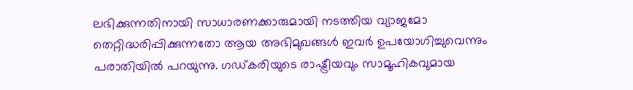ലഭിക്കുന്നതിനായി സാധാരണക്കാരുമായി നടത്തിയ വ്യാജമോ തെറ്റിദ്ധരിപ്പിക്കുന്നതോ ആയ അഭിമുഖങ്ങള്‍ ഇവര്‍ ഉപയോഗിച്ചുവെന്നും പരാതിയില്‍ പറയുന്നു. ഗഡ്കരിയുടെ രാഷ്ട്രീയവും സാമൂഹികവുമായ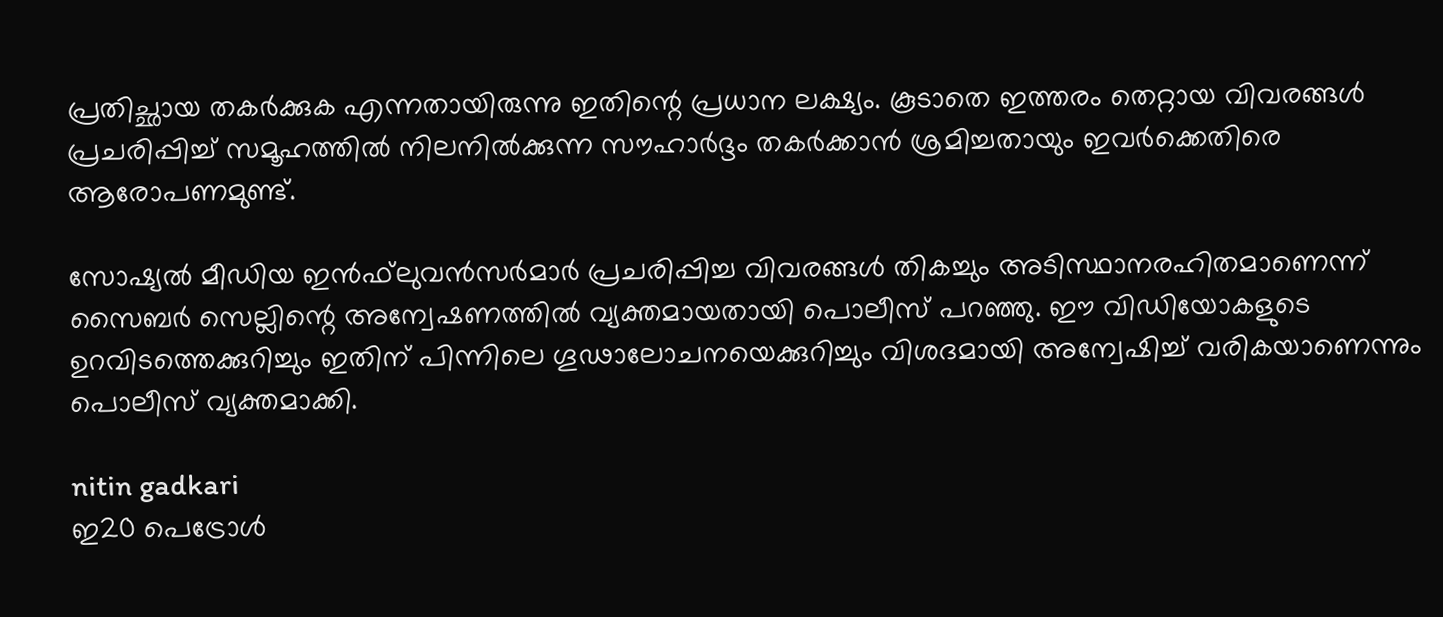പ്രതിച്ഛായ തകര്‍ക്കുക എന്നതായിരുന്നു ഇതിന്റെ പ്രധാന ലക്ഷ്യം. കൂടാതെ ഇത്തരം തെറ്റായ വിവരങ്ങള്‍ പ്രചരിപ്പിച്ച് സമൂഹത്തില്‍ നിലനില്‍ക്കുന്ന സൗഹാര്‍ദ്ദം തകര്‍ക്കാന്‍ ശ്രമിച്ചതായും ഇവര്‍ക്കെതിരെ ആരോപണമുണ്ട്.

സോഷ്യല്‍ മീഡിയ ഇന്‍ഫ്‌ലുവന്‍സര്‍മാര്‍ പ്രചരിപ്പിച്ച വിവരങ്ങള്‍ തികച്ചും അടിസ്ഥാനരഹിതമാണെന്ന് സൈബര്‍ സെല്ലിന്റെ അന്വേഷണത്തില്‍ വ്യക്തമായതായി പൊലീസ് പറഞ്ഞു. ഈ വിഡിയോകളുടെ ഉറവിടത്തെക്കുറിച്ചും ഇതിന് പിന്നിലെ ഗൂഢാലോചനയെക്കുറിച്ചും വിശദമായി അന്വേഷിച്ച് വരികയാണെന്നും പൊലീസ് വ്യക്തമാക്കി.

nitin gadkari
ഇ20 പെട്രോള്‍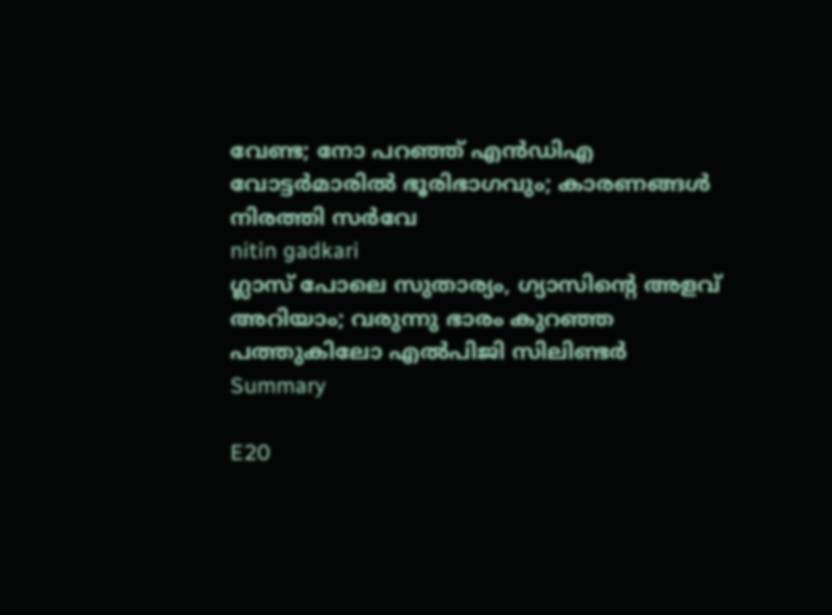വേണ്ട; നോ പറഞ്ഞ് എന്‍ഡിഎ വോട്ടര്‍മാരില്‍ ഭൂരിഭാഗവും; കാരണങ്ങള്‍ നിരത്തി സര്‍വേ
nitin gadkari
ഗ്ലാസ് പോലെ സുതാര്യം, ഗ്യാസിന്റെ അളവ് അറിയാം; വരുന്നു ഭാരം കുറഞ്ഞ പത്തുകിലോ എല്‍പിജി സിലിണ്ടര്‍
Summary

E20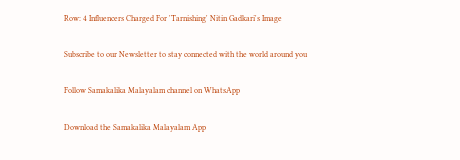Row: 4 Influencers Charged For 'Tarnishing' Nitin Gadkari's Image

Subscribe to our Newsletter to stay connected with the world around you

Follow Samakalika Malayalam channel on WhatsApp

Download the Samakalika Malayalam App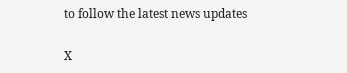to follow the latest news updates

X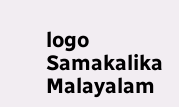logo
Samakalika Malayalam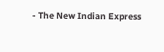- The New Indian Express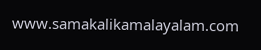www.samakalikamalayalam.com